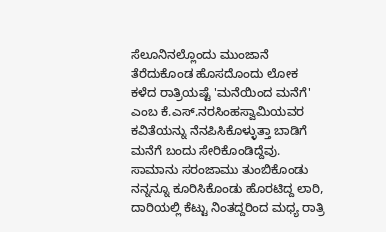ಸೆಲೂನಿನಲ್ಲೊಂದು ಮುಂಜಾನೆ ತೆರೆದುಕೊಂಡ ಹೊಸದೊಂದು ಲೋಕ
ಕಳೆದ ರಾತ್ರಿಯಷ್ಟೆ 'ಮನೆಯಿಂದ ಮನೆಗೆ' ಎಂಬ ಕೆ.ಎಸ್.ನರಸಿಂಹಸ್ವಾಮಿಯವರ ಕವಿತೆಯನ್ನು ನೆನಪಿಸಿಕೊಳ್ಳುತ್ತಾ ಬಾಡಿಗೆ ಮನೆಗೆ ಬಂದು ಸೇರಿಕೊಂಡಿದ್ದೆವು. ಸಾಮಾನು ಸರಂಜಾಮು ತುಂಬಿಕೊಂಡು ನನ್ನನ್ನೂ ಕೂರಿಸಿಕೊಂಡು ಹೊರಟಿದ್ದ ಲಾರಿ, ದಾರಿಯಲ್ಲಿ ಕೆಟ್ಟು ನಿಂತದ್ದರಿಂದ ಮಧ್ಯ ರಾತ್ರಿ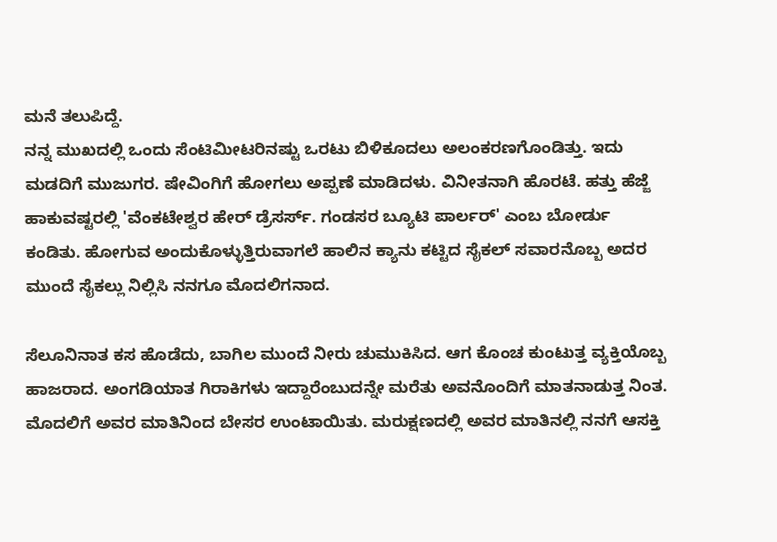ಮನೆ ತಲುಪಿದ್ದೆ.
ನನ್ನ ಮುಖದಲ್ಲಿ ಒಂದು ಸೆಂಟಿಮೀಟರಿನಷ್ಟು ಒರಟು ಬಿಳಿಕೂದಲು ಅಲಂಕರಣಗೊಂಡಿತ್ತು. ಇದು ಮಡದಿಗೆ ಮುಜುಗರ. ಷೇವಿಂಗಿಗೆ ಹೋಗಲು ಅಪ್ಪಣೆ ಮಾಡಿದಳು. ವಿನೀತನಾಗಿ ಹೊರಟೆ. ಹತ್ತು ಹೆಜ್ಜೆ ಹಾಕುವಷ್ಟರಲ್ಲಿ 'ವೆಂಕಟೇಶ್ವರ ಹೇರ್ ಡ್ರೆಸರ್ಸ್. ಗಂಡಸರ ಬ್ಯೂಟಿ ಪಾರ್ಲರ್' ಎಂಬ ಬೋರ್ಡು ಕಂಡಿತು. ಹೋಗುವ ಅಂದುಕೊಳ್ಳುತ್ತಿರುವಾಗಲೆ ಹಾಲಿನ ಕ್ಯಾನು ಕಟ್ಟಿದ ಸೈಕಲ್ ಸವಾರನೊಬ್ಬ ಅದರ ಮುಂದೆ ಸೈಕಲ್ಲು ನಿಲ್ಲಿಸಿ ನನಗೂ ಮೊದಲಿಗನಾದ.

ಸೆಲೂನಿನಾತ ಕಸ ಹೊಡೆದು, ಬಾಗಿಲ ಮುಂದೆ ನೀರು ಚುಮುಕಿಸಿದ. ಆಗ ಕೊಂಚ ಕುಂಟುತ್ತ ವ್ಯಕ್ತಿಯೊಬ್ಬ ಹಾಜರಾದ. ಅಂಗಡಿಯಾತ ಗಿರಾಕಿಗಳು ಇದ್ದಾರೆಂಬುದನ್ನೇ ಮರೆತು ಅವನೊಂದಿಗೆ ಮಾತನಾಡುತ್ತ ನಿಂತ. ಮೊದಲಿಗೆ ಅವರ ಮಾತಿನಿಂದ ಬೇಸರ ಉಂಟಾಯಿತು. ಮರುಕ್ಷಣದಲ್ಲಿ ಅವರ ಮಾತಿನಲ್ಲಿ ನನಗೆ ಆಸಕ್ತಿ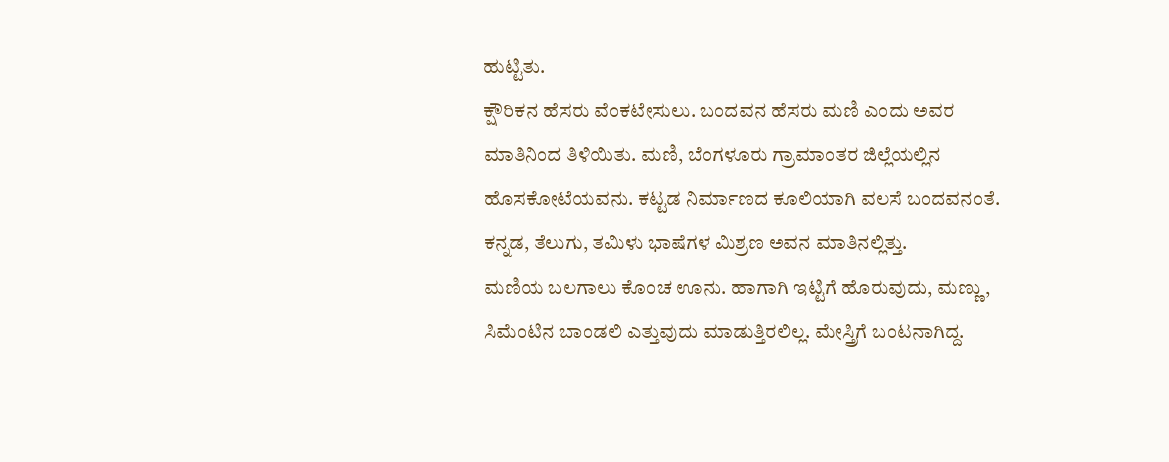ಹುಟ್ಟಿತು.
ಕ್ಷೌರಿಕನ ಹೆಸರು ವೆಂಕಟೇಸುಲು. ಬಂದವನ ಹೆಸರು ಮಣಿ ಎಂದು ಅವರ ಮಾತಿನಿಂದ ತಿಳಿಯಿತು. ಮಣಿ, ಬೆಂಗಳೂರು ಗ್ರಾಮಾಂತರ ಜಿಲ್ಲೆಯಲ್ಲಿನ ಹೊಸಕೋಟೆಯವನು. ಕಟ್ಟಡ ನಿರ್ಮಾಣದ ಕೂಲಿಯಾಗಿ ವಲಸೆ ಬಂದವನಂತೆ. ಕನ್ನಡ, ತೆಲುಗು, ತಮಿಳು ಭಾಷೆಗಳ ಮಿಶ್ರಣ ಅವನ ಮಾತಿನಲ್ಲಿತ್ತು.
ಮಣಿಯ ಬಲಗಾಲು ಕೊಂಚ ಊನು. ಹಾಗಾಗಿ ಇಟ್ಟಿಗೆ ಹೊರುವುದು, ಮಣ್ಣು, ಸಿಮೆಂಟಿನ ಬಾಂಡಲಿ ಎತ್ತುವುದು ಮಾಡುತ್ತಿರಲಿಲ್ಲ. ಮೇಸ್ತ್ರಿಗೆ ಬಂಟನಾಗಿದ್ದ.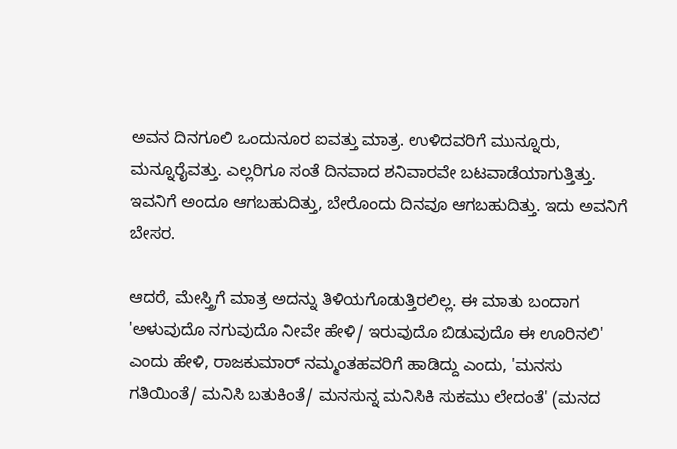ಅವನ ದಿನಗೂಲಿ ಒಂದುನೂರ ಐವತ್ತು ಮಾತ್ರ. ಉಳಿದವರಿಗೆ ಮುನ್ನೂರು, ಮನ್ನೂರೈವತ್ತು. ಎಲ್ಲರಿಗೂ ಸಂತೆ ದಿನವಾದ ಶನಿವಾರವೇ ಬಟವಾಡೆಯಾಗುತ್ತಿತ್ತು. ಇವನಿಗೆ ಅಂದೂ ಆಗಬಹುದಿತ್ತು, ಬೇರೊಂದು ದಿನವೂ ಆಗಬಹುದಿತ್ತು. ಇದು ಅವನಿಗೆ ಬೇಸರ.

ಆದರೆ, ಮೇಸ್ತ್ರಿಗೆ ಮಾತ್ರ ಅದನ್ನು ತಿಳಿಯಗೊಡುತ್ತಿರಲಿಲ್ಲ. ಈ ಮಾತು ಬಂದಾಗ 'ಅಳುವುದೊ ನಗುವುದೊ ನೀವೇ ಹೇಳಿ/ ಇರುವುದೊ ಬಿಡುವುದೊ ಈ ಊರಿನಲಿ' ಎಂದು ಹೇಳಿ, ರಾಜಕುಮಾರ್ ನಮ್ಮಂತಹವರಿಗೆ ಹಾಡಿದ್ದು ಎಂದು, 'ಮನಸು ಗತಿಯಿಂತೆ/ ಮನಿಸಿ ಬತುಕಿಂತೆ/ ಮನಸುನ್ನ ಮನಿಸಿಕಿ ಸುಕಮು ಲೇದಂತೆ' (ಮನದ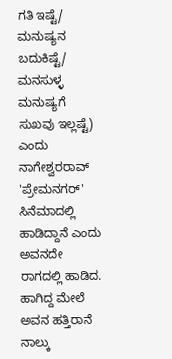ಗತಿ ಇಷ್ಟೆ/ ಮನುಷ್ಯನ ಬದುಕಿಷ್ಟೆ/ ಮನಸುಳ್ಳ ಮನುಷ್ಯಗೆ ಸುಖವು ಇಲ್ಲಷ್ಟೆ) ಎಂದು ನಾಗೇಶ್ವರರಾವ್ 'ಪ್ರೇಮನಗರ್' ಸಿನೆಮಾದಲ್ಲಿ ಹಾಡಿದ್ದಾನೆ ಎಂದು ಅವನದೇ ರಾಗದಲ್ಲಿ ಹಾಡಿದ.
ಹಾಗಿದ್ದ ಮೇಲೆ ಅವನ ಹತ್ತಿರಾನೆ ನಾಲ್ಕು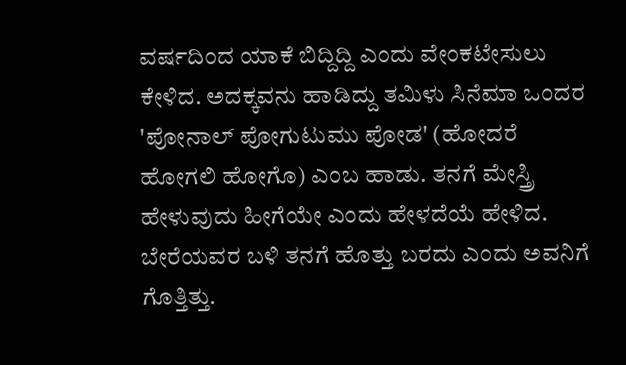ವರ್ಷದಿಂದ ಯಾಕೆ ಬಿದ್ದಿದ್ದಿ ಎಂದು ವೇಂಕಟೇಸುಲು ಕೇಳಿದ. ಅದಕ್ಕವನು ಹಾಡಿದ್ದು ತಮಿಳು ಸಿನೆಮಾ ಒಂದರ 'ಪೋನಾಲ್ ಪೋಗುಟುಮು ಪೋಡ' (ಹೋದರೆ ಹೋಗಲಿ ಹೋಗೊ) ಎಂಬ ಹಾಡು. ತನಗೆ ಮೇಸ್ತ್ರಿ ಹೇಳುವುದು ಹೀಗೆಯೇ ಎಂದು ಹೇಳದೆಯೆ ಹೇಳಿದ. ಬೇರೆಯವರ ಬಳಿ ತನಗೆ ಹೊತ್ತು ಬರದು ಎಂದು ಅವನಿಗೆ ಗೊತ್ತಿತ್ತು.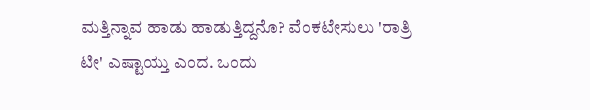ಮತ್ತಿನ್ನಾವ ಹಾಡು ಹಾಡುತ್ತಿದ್ದನೊ? ವೆಂಕಟೇಸುಲು 'ರಾತ್ರಿ ಟೀ' ಎಷ್ಟಾಯ್ತು ಎಂದ. ಒಂದು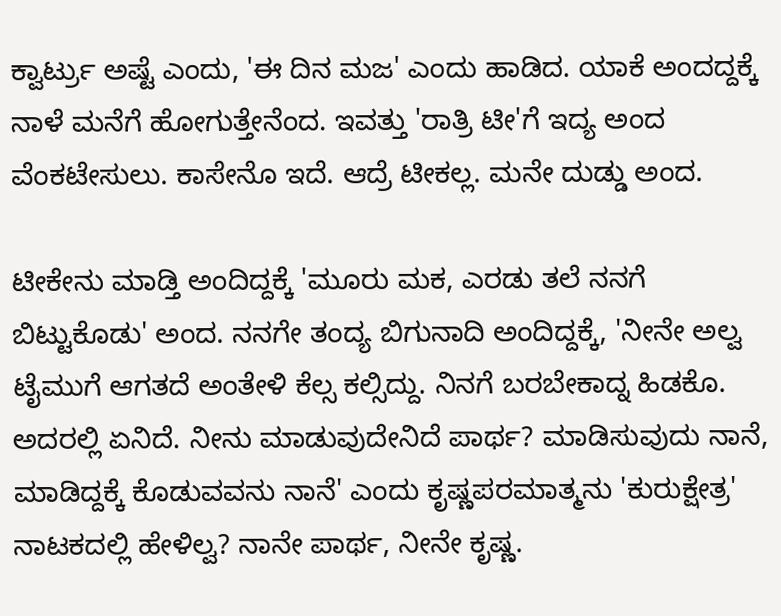ಕ್ವಾರ್ಟ್ರು ಅಷ್ಟೆ ಎಂದು, 'ಈ ದಿನ ಮಜ' ಎಂದು ಹಾಡಿದ. ಯಾಕೆ ಅಂದದ್ದಕ್ಕೆ ನಾಳೆ ಮನೆಗೆ ಹೋಗುತ್ತೇನೆಂದ. ಇವತ್ತು 'ರಾತ್ರಿ ಟೀ'ಗೆ ಇದ್ಯ ಅಂದ ವೆಂಕಟೇಸುಲು. ಕಾಸೇನೊ ಇದೆ. ಆದ್ರೆ ಟೀಕಲ್ಲ. ಮನೇ ದುಡ್ಡು ಅಂದ.

ಟೀಕೇನು ಮಾಡ್ತಿ ಅಂದಿದ್ದಕ್ಕೆ 'ಮೂರು ಮಕ, ಎರಡು ತಲೆ ನನಗೆ ಬಿಟ್ಟುಕೊಡು' ಅಂದ. ನನಗೇ ತಂದ್ಯ ಬಿಗುನಾದಿ ಅಂದಿದ್ದಕ್ಕೆ, 'ನೀನೇ ಅಲ್ವ ಟೈಮುಗೆ ಆಗತದೆ ಅಂತೇಳಿ ಕೆಲ್ಸ ಕಲ್ಸಿದ್ದು. ನಿನಗೆ ಬರಬೇಕಾದ್ನ ಹಿಡಕೊ. ಅದರಲ್ಲಿ ಏನಿದೆ. ನೀನು ಮಾಡುವುದೇನಿದೆ ಪಾರ್ಥ? ಮಾಡಿಸುವುದು ನಾನೆ, ಮಾಡಿದ್ದಕ್ಕೆ ಕೊಡುವವನು ನಾನೆ' ಎಂದು ಕೃಷ್ಣಪರಮಾತ್ಮನು 'ಕುರುಕ್ಷೇತ್ರ' ನಾಟಕದಲ್ಲಿ ಹೇಳಿಲ್ವ? ನಾನೇ ಪಾರ್ಥ, ನೀನೇ ಕೃಷ್ಣ.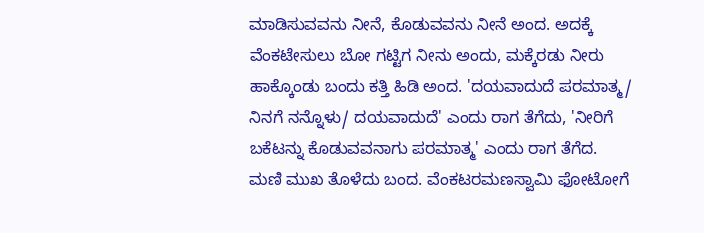ಮಾಡಿಸುವವನು ನೀನೆ, ಕೊಡುವವನು ನೀನೆ ಅಂದ. ಅದಕ್ಕೆ ವೆಂಕಟೇಸುಲು ಬೋ ಗಟ್ಟಿಗ ನೀನು ಅಂದು, ಮಕ್ಕೆರಡು ನೀರು ಹಾಕ್ಕೊಂಡು ಬಂದು ಕತ್ತಿ ಹಿಡಿ ಅಂದ. 'ದಯವಾದುದೆ ಪರಮಾತ್ಮ/ ನಿನಗೆ ನನ್ನೊಳು/ ದಯವಾದುದೆ' ಎಂದು ರಾಗ ತೆಗೆದು, 'ನೀರಿಗೆ ಬಕೆಟನ್ನು ಕೊಡುವವನಾಗು ಪರಮಾತ್ಮ' ಎಂದು ರಾಗ ತೆಗೆದ.
ಮಣಿ ಮುಖ ತೊಳೆದು ಬಂದ. ವೆಂಕಟರಮಣಸ್ವಾಮಿ ಫೋಟೋಗೆ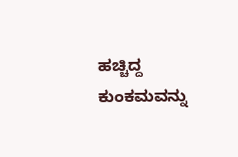ಹಚ್ಚಿದ್ದ ಕುಂಕಮವನ್ನು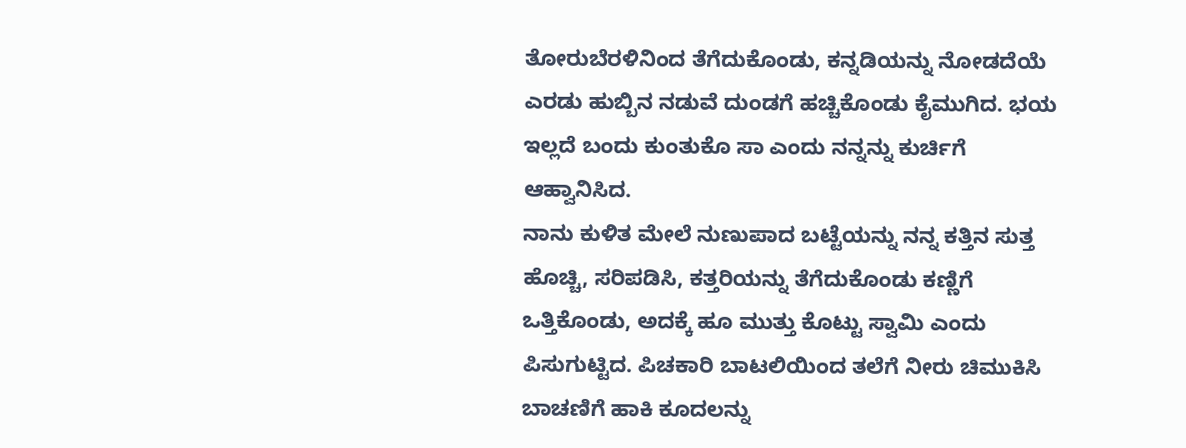ತೋರುಬೆರಳಿನಿಂದ ತೆಗೆದುಕೊಂಡು, ಕನ್ನಡಿಯನ್ನು ನೋಡದೆಯೆ ಎರಡು ಹುಬ್ಬಿನ ನಡುವೆ ದುಂಡಗೆ ಹಚ್ಚಿಕೊಂಡು ಕೈಮುಗಿದ. ಭಯ ಇಲ್ಲದೆ ಬಂದು ಕುಂತುಕೊ ಸಾ ಎಂದು ನನ್ನನ್ನು ಕುರ್ಚಿಗೆ ಆಹ್ವಾನಿಸಿದ.
ನಾನು ಕುಳಿತ ಮೇಲೆ ನುಣುಪಾದ ಬಟ್ಟೆಯನ್ನು ನನ್ನ ಕತ್ತಿನ ಸುತ್ತ ಹೊಚ್ಚಿ, ಸರಿಪಡಿಸಿ, ಕತ್ತರಿಯನ್ನು ತೆಗೆದುಕೊಂಡು ಕಣ್ಣಿಗೆ ಒತ್ತಿಕೊಂಡು, ಅದಕ್ಕೆ ಹೂ ಮುತ್ತು ಕೊಟ್ಟು ಸ್ವಾಮಿ ಎಂದು ಪಿಸುಗುಟ್ಟಿದ. ಪಿಚಕಾರಿ ಬಾಟಲಿಯಿಂದ ತಲೆಗೆ ನೀರು ಚಿಮುಕಿಸಿ ಬಾಚಣಿಗೆ ಹಾಕಿ ಕೂದಲನ್ನು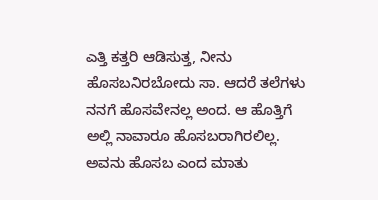ಎತ್ತಿ ಕತ್ತರಿ ಆಡಿಸುತ್ತ, ನೀನು ಹೊಸಬನಿರಬೋದು ಸಾ. ಆದರೆ ತಲೆಗಳು ನನಗೆ ಹೊಸವೇನಲ್ಲ ಅಂದ. ಆ ಹೊತ್ತಿಗೆ ಅಲ್ಲಿ ನಾವಾರೂ ಹೊಸಬರಾಗಿರಲಿಲ್ಲ.
ಅವನು ಹೊಸಬ ಎಂದ ಮಾತು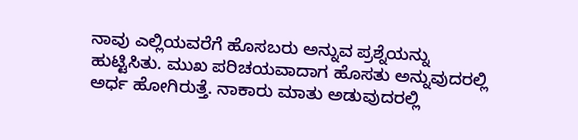ನಾವು ಎಲ್ಲಿಯವರೆಗೆ ಹೊಸಬರು ಅನ್ನುವ ಪ್ರಶ್ನೆಯನ್ನು ಹುಟ್ಟಿಸಿತು. ಮುಖ ಪರಿಚಯವಾದಾಗ ಹೊಸತು ಅನ್ನುವುದರಲ್ಲಿ ಅರ್ಧ ಹೋಗಿರುತ್ತೆ. ನಾಕಾರು ಮಾತು ಅಡುವುದರಲ್ಲಿ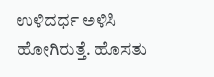ಉಳಿದರ್ಧ ಅಳಿಸಿ ಹೋಗಿರುತ್ತೆ. ಹೊಸತು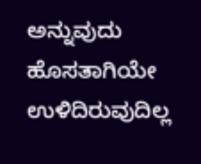ಅನ್ನುವುದು ಹೊಸತಾಗಿಯೇ ಉಳಿದಿರುವುದಿಲ್ಲ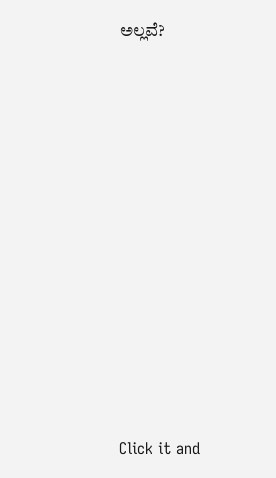ಅಲ್ಲವೆ?












Click it and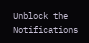Unblock the Notifications